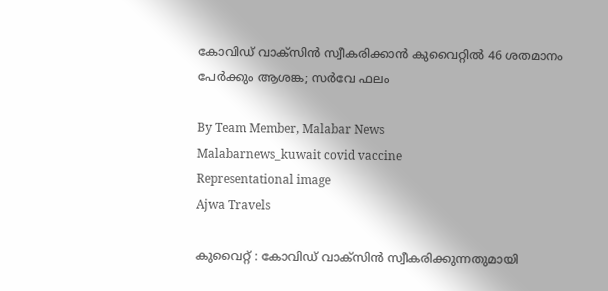കോവിഡ് വാക്‌സിന്‍ സ്വീകരിക്കാന്‍ കുവൈറ്റില്‍ 46 ശതമാനം പേര്‍ക്കും ആശങ്ക; സര്‍വേ ഫലം

By Team Member, Malabar News
Malabarnews_kuwait covid vaccine
Representational image
Ajwa Travels

കുവൈറ്റ് : കോവിഡ് വാക്‌സിന്‍ സ്വീകരിക്കുന്നതുമായി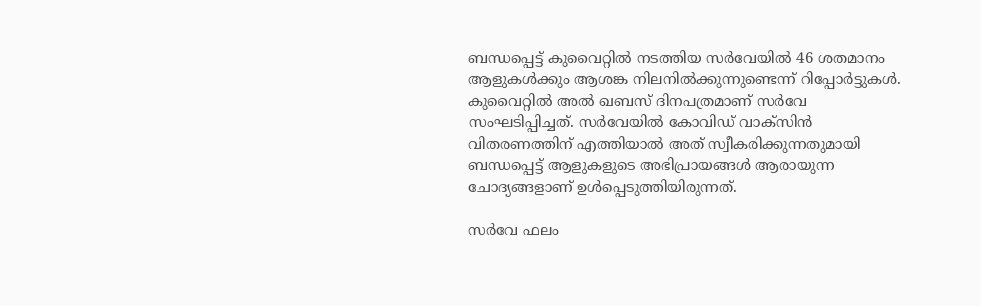ബന്ധപ്പെട്ട് കുവൈറ്റില്‍ നടത്തിയ സര്‍വേയില്‍ 46 ശതമാനം ആളുകള്‍ക്കും ആശങ്ക നിലനില്‍ക്കുന്നുണ്ടെന്ന് റിപ്പോര്‍ട്ടുകള്‍. കുവൈറ്റില്‍ അല്‍ ഖബസ് ദിനപത്രമാണ് സര്‍വേ സംഘടിപ്പിച്ചത്. സര്‍വേയില്‍ കോവിഡ് വാക്‌സിന്‍ വിതരണത്തിന് എത്തിയാല്‍ അത് സ്വീകരിക്കുന്നതുമായി ബന്ധപ്പെട്ട് ആളുകളുടെ അഭിപ്രായങ്ങള്‍ ആരായുന്ന ചോദ്യങ്ങളാണ് ഉള്‍പ്പെടുത്തിയിരുന്നത്.

സര്‍വേ ഫലം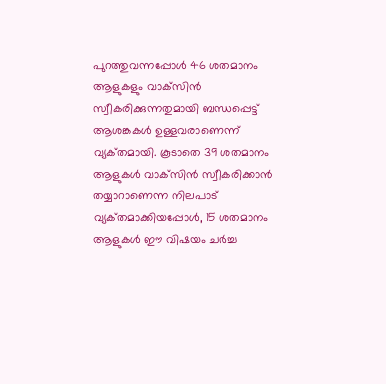പുറത്തുവന്നപ്പോള്‍ 46 ശതമാനം ആളുകളും വാക്‌സിന്‍ സ്വീകരിക്കുന്നതുമായി ബന്ധപ്പെട്ട് ആശങ്കകള്‍ ഉള്ളവരാണെന്ന് വ്യക്‌തമായി. കൂടാതെ 39 ശതമാനം ആളുകള്‍ വാക്‌സിന്‍ സ്വീകരിക്കാന്‍ തയ്യാറാണെന്ന നിലപാട് വ്യക്‌തമാക്കിയപ്പോള്‍, 15 ശതമാനം ആളുകള്‍ ഈ വിഷയം ചര്‍ച്ച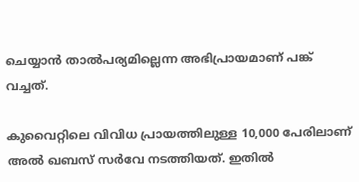ചെയ്യാന്‍ താൽപര്യമില്ലെന്ന അഭിപ്രായമാണ് പങ്ക് വച്ചത്.

കുവൈറ്റിലെ വിവിധ പ്രായത്തിലുള്ള 10,000 പേരിലാണ് അല്‍ ഖബസ് സര്‍വേ നടത്തിയത്. ഇതില്‍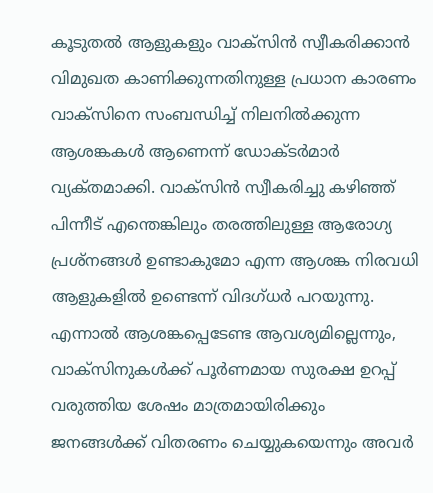കൂടുതല്‍ ആളുകളും വാക്‌സിന്‍ സ്വീകരിക്കാന്‍ വിമുഖത കാണിക്കുന്നതിനുള്ള പ്രധാന കാരണം വാക്‌സിനെ സംബന്ധിച്ച് നിലനില്‍ക്കുന്ന ആശങ്കകള്‍ ആണെന്ന് ഡോക്‌ടർമാര്‍ വ്യക്‌തമാക്കി. വാക്‌സിന്‍ സ്വീകരിച്ചു കഴിഞ്ഞ് പിന്നീട് എന്തെങ്കിലും തരത്തിലുള്ള ആരോഗ്യ പ്രശ്‌നങ്ങള്‍ ഉണ്ടാകുമോ എന്ന ആശങ്ക നിരവധി ആളുകളില്‍ ഉണ്ടെന്ന് വിദഗ്‌ധർ പറയുന്നു. എന്നാല്‍ ആശങ്കപ്പെടേണ്ട ആവശ്യമില്ലെന്നും, വാക്‌സിനുകള്‍ക്ക് പൂര്‍ണമായ സുരക്ഷ ഉറപ്പ് വരുത്തിയ ശേഷം മാത്രമായിരിക്കും ജനങ്ങള്‍ക്ക് വിതരണം ചെയ്യുകയെന്നും അവര്‍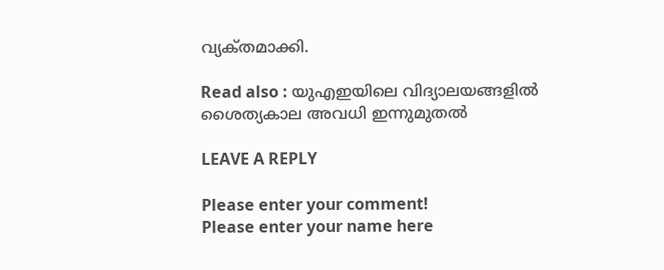വ്യക്‌തമാക്കി.

Read also : യുഎഇയിലെ വിദ്യാലയങ്ങളില്‍ ശൈത്യകാല അവധി ഇന്നുമുതല്‍

LEAVE A REPLY

Please enter your comment!
Please enter your name here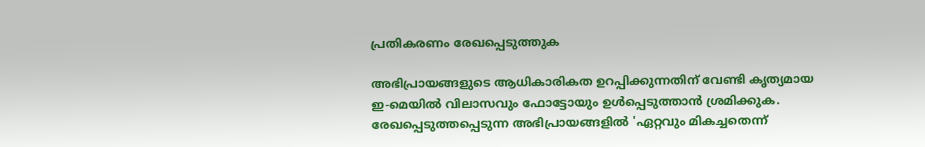പ്രതികരണം രേഖപ്പെടുത്തുക

അഭിപ്രായങ്ങളുടെ ആധികാരികത ഉറപ്പിക്കുന്നതിന് വേണ്ടി കൃത്യമായ ഇ-മെയിൽ വിലാസവും ഫോട്ടോയും ഉൾപ്പെടുത്താൻ ശ്രമിക്കുക. രേഖപ്പെടുത്തപ്പെടുന്ന അഭിപ്രായങ്ങളിൽ 'ഏറ്റവും മികച്ചതെന്ന്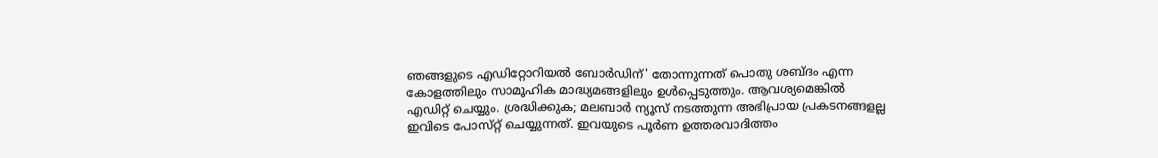ഞങ്ങളുടെ എഡിറ്റോറിയൽ ബോർഡിന്' തോന്നുന്നത് പൊതു ശബ്‌ദം എന്ന കോളത്തിലും സാമൂഹിക മാദ്ധ്യമങ്ങളിലും ഉൾപ്പെടുത്തും. ആവശ്യമെങ്കിൽ എഡിറ്റ് ചെയ്യും. ശ്രദ്ധിക്കുക; മലബാർ ന്യൂസ് നടത്തുന്ന അഭിപ്രായ പ്രകടനങ്ങളല്ല ഇവിടെ പോസ്‌റ്റ് ചെയ്യുന്നത്. ഇവയുടെ പൂർണ ഉത്തരവാദിത്തം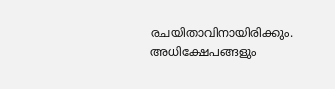രചയിതാവിനായിരിക്കും. അധിക്ഷേപങ്ങളും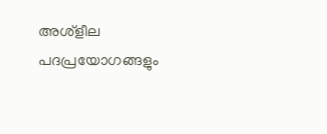അശ്‌ളീല പദപ്രയോഗങ്ങളും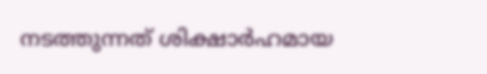നടത്തുന്നത് ശിക്ഷാർഹമായ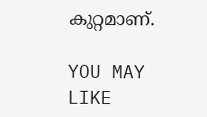കുറ്റമാണ്.

YOU MAY LIKE